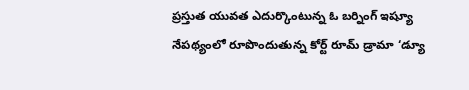ప్రస్తుత యువత ఎదుర్కొంటున్న ఓ బర్నింగ్ ఇష్యూ నేపథ్యంలో రూపొందుతున్న కోర్ట్ రూమ్ డ్రామా ‘డ్యూ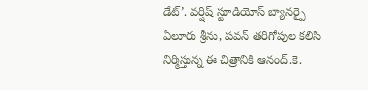డేట్’. వర్షిష్ స్టూడియోస్ బ్యానర్పై ఏలూరు శ్రీను, పవన్ తరిగోపుల కలిసి నిర్మిస్తున్న ఈ చిత్రానికి ఆనంద్.కె.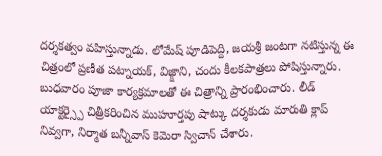దర్శకత్వం వహిస్తున్నాడు. లోమేష్ పూడిపెద్ది, జయశ్రీ జంటగా నటిస్తున్న ఈ చిత్రంలో ప్రణీత పట్నాయక్, విజ్క్షాని, చందు కీలకపాత్రలు పోషిస్తున్నారు.
బుధవారం పూజా కార్యక్రమాలతో ఈ చిత్రాన్ని ప్రారంభించారు. లీడ్ యాక్టర్స్పై చిత్రీకరించిన ముహూర్తపు షాట్కు దర్శకుడు మారుతి క్లాప్ నివ్వగా, నిర్మాత బన్నీవాస్ కెమెరా స్విచాన్ చేశారు.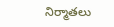నిర్మాతలు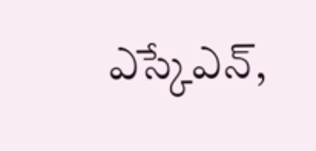ఎస్కేఎన్,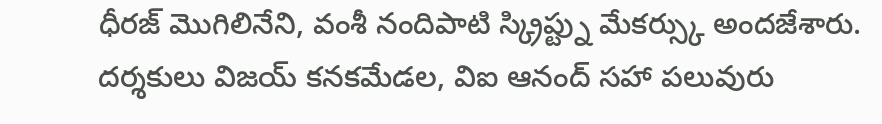ధీరజ్ మొగిలినేని, వంశీ నందిపాటి స్క్రిప్ట్ను మేకర్స్కు అందజేశారు.
దర్శకులు విజయ్ కనకమేడల, విఐ ఆనంద్ సహా పలువురు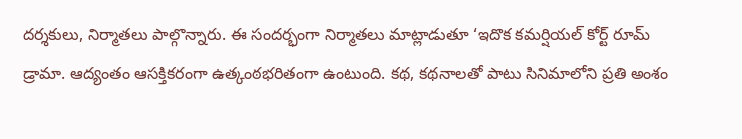దర్శకులు, నిర్మాతలు పాల్గొన్నారు. ఈ సందర్భంగా నిర్మాతలు మాట్లాడుతూ ‘ఇదొక కమర్షియల్ కోర్ట్ రూమ్ డ్రామా. ఆద్యంతం ఆసక్తికరంగా ఉత్కంఠభరితంగా ఉంటుంది. కథ, కథనాలతో పాటు సినిమాలోని ప్రతి అంశం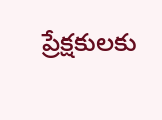ప్రేక్షకులకు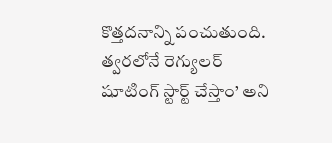కొత్తదనాన్ని పంచుతుంది. త్వరలోనే రెగ్యులర్ షూటింగ్ స్టార్ట్ చేస్తాం’ అని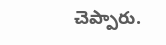చెప్పారు.